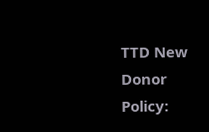TTD New Donor Policy: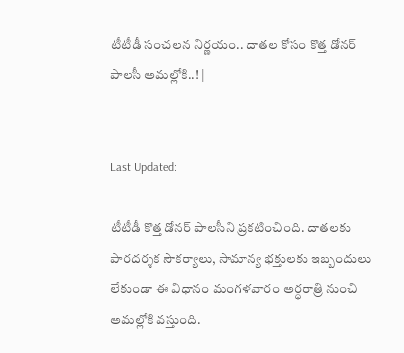టీటీడీ సంచలన నిర్ణయం.. దాతల కోసం కొత్త డోనర్ పాలసీ అమల్లోకి..! |


Last Updated:

టీటీడీ కొత్త డోనర్ పాలసీని ప్రకటించింది. దాతలకు పారదర్శక సౌకర్యాలు, సామాన్య భక్తులకు ఇబ్బందులు లేకుండా ఈ విధానం మంగళవారం అర్ధరాత్రి నుంచి అమల్లోకి వస్తుంది.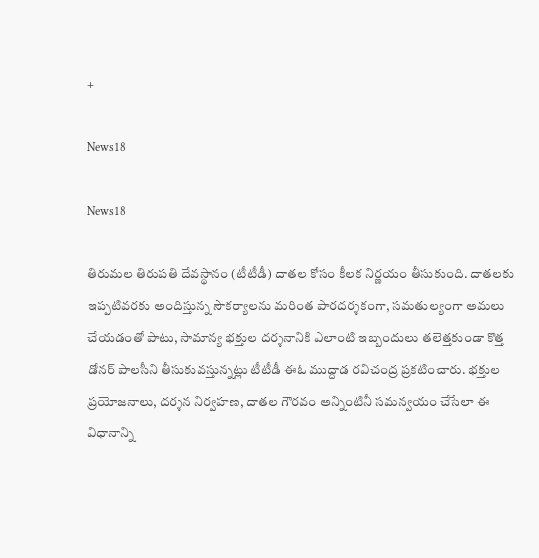+

News18

News18

తిరుమల తిరుపతి దేవస్థానం (టీటీడీ) దాతల కోసం కీలక నిర్ణయం తీసుకుంది. దాతలకు ఇప్పటివరకు అందిస్తున్న సౌకర్యాలను మరింత పారదర్శకంగా, సమతుల్యంగా అమలు చేయడంతో పాటు, సామాన్య భక్తుల దర్శనానికి ఎలాంటి ఇబ్బందులు తలెత్తకుండా కొత్త డోనర్ పాలసీని తీసుకువస్తున్నట్లు టీటీడీ ఈఓ ముద్దాడ రవిచంద్ర ప్రకటించారు. భక్తుల ప్రయోజనాలు, దర్శన నిర్వహణ, దాతల గౌరవం అన్నింటినీ సమన్వయం చేసేలా ఈ విధానాన్ని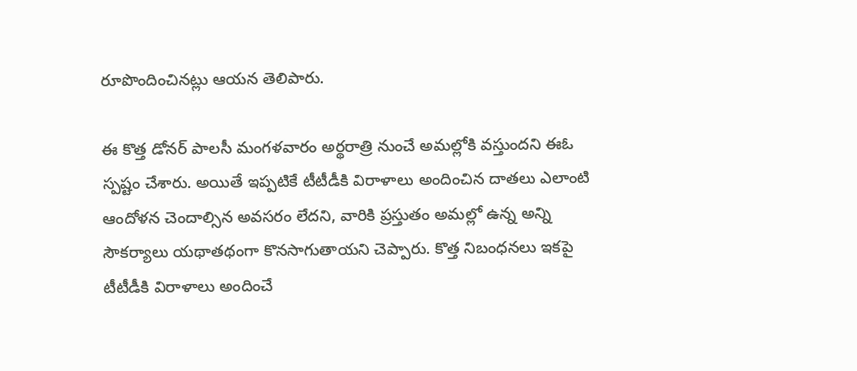రూపొందించినట్లు ఆయన తెలిపారు.

ఈ కొత్త డోనర్ పాలసీ మంగళవారం అర్థరాత్రి నుంచే అమల్లోకి వస్తుందని ఈఓ స్పష్టం చేశారు. అయితే ఇప్పటికే టీటీడీకి విరాళాలు అందించిన దాతలు ఎలాంటి ఆందోళన చెందాల్సిన అవసరం లేదని, వారికి ప్రస్తుతం అమల్లో ఉన్న అన్ని సౌకర్యాలు యథాతథంగా కొనసాగుతాయని చెప్పారు. కొత్త నిబంధనలు ఇకపై టీటీడీకి విరాళాలు అందించే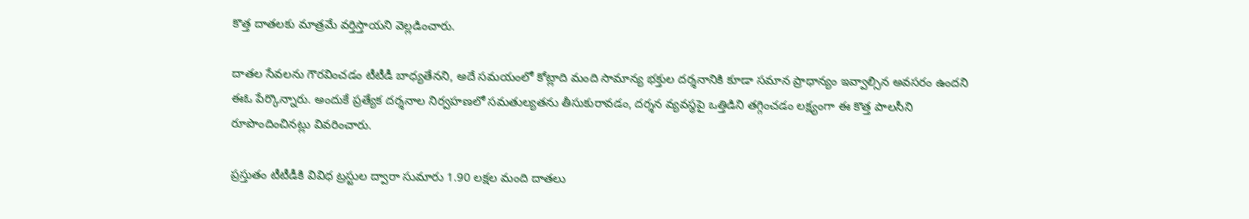కొత్త దాతలకు మాత్రమే వర్తిస్తాయని వెల్లడించారు.

దాతల సేవలను గౌరవించడం టీటీడీ బాధ్యతేనని, అదే సమయంలో కోట్లాది మంది సామాన్య భక్తుల దర్శనానికి కూడా సమాన ప్రాధాన్యం ఇవ్వాల్సిన అవసరం ఉందని ఈఓ పేర్కొన్నారు. అందుకే ప్రత్యేక దర్శనాల నిర్వహణలో సమతుల్యతను తీసుకురావడం, దర్శన వ్యవస్థపై ఒత్తిడిని తగ్గించడం లక్ష్యంగా ఈ కొత్త పాలసీని రూపొందించినట్లు వివరించారు.

ప్రస్తుతం టీటీడీకి వివిధ ట్రస్టుల ద్వారా సుమారు 1.90 లక్షల మంది దాతలు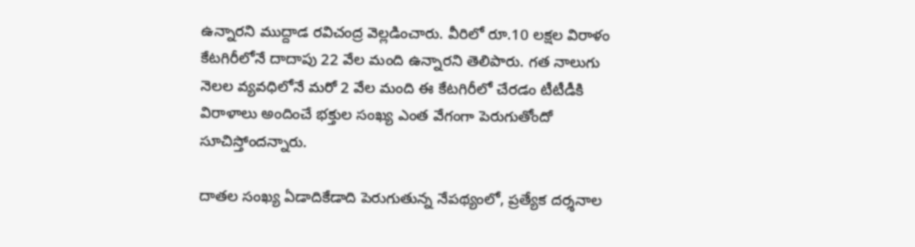ఉన్నారని ముద్దాడ రవిచంద్ర వెల్లడించారు. వీరిలో రూ.10 లక్షల విరాళం కేటగిరీలోనే దాదాపు 22 వేల మంది ఉన్నారని తెలిపారు. గత నాలుగు నెలల వ్యవధిలోనే మరో 2 వేల మంది ఈ కేటగిరీలో చేరడం టీటీడీకి విరాళాలు అందించే భక్తుల సంఖ్య ఎంత వేగంగా పెరుగుతోందో సూచిస్తోందన్నారు.

దాతల సంఖ్య ఏడాదికేడాది పెరుగుతున్న నేపథ్యంలో, ప్రత్యేక దర్శనాల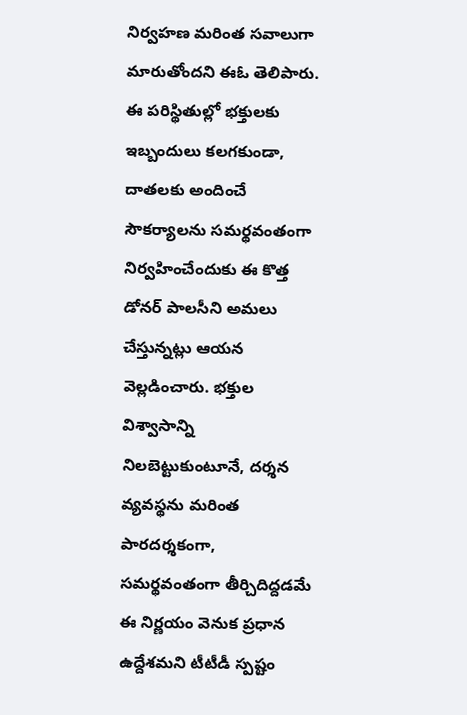నిర్వహణ మరింత సవాలుగా మారుతోందని ఈఓ తెలిపారు. ఈ పరిస్థితుల్లో భక్తులకు ఇబ్బందులు కలగకుండా, దాతలకు అందించే సౌకర్యాలను సమర్థవంతంగా నిర్వహించేందుకు ఈ కొత్త డోనర్ పాలసీని అమలు చేస్తున్నట్లు ఆయన వెల్లడించారు. భక్తుల విశ్వాసాన్ని నిలబెట్టుకుంటూనే, దర్శన వ్యవస్థను మరింత పారదర్శకంగా, సమర్థవంతంగా తీర్చిదిద్దడమే ఈ నిర్ణయం వెనుక ప్రధాన ఉద్దేశమని టీటీడీ స్పష్టం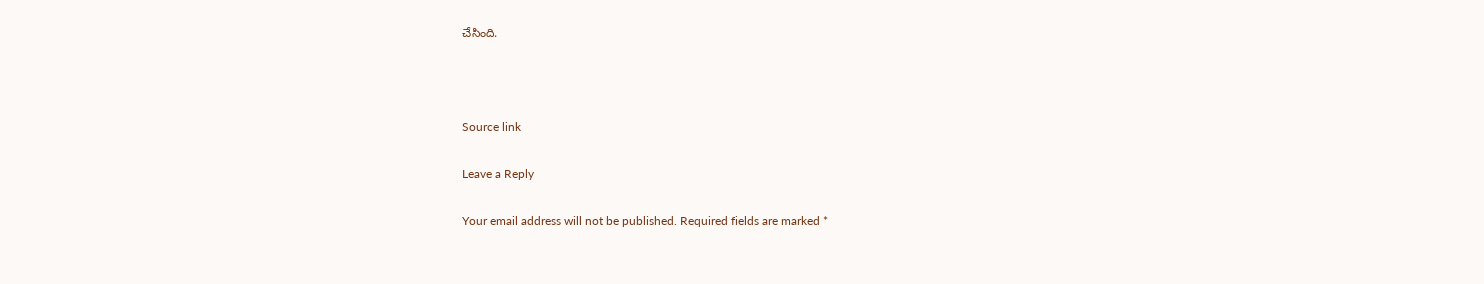చేసింది.



Source link

Leave a Reply

Your email address will not be published. Required fields are marked *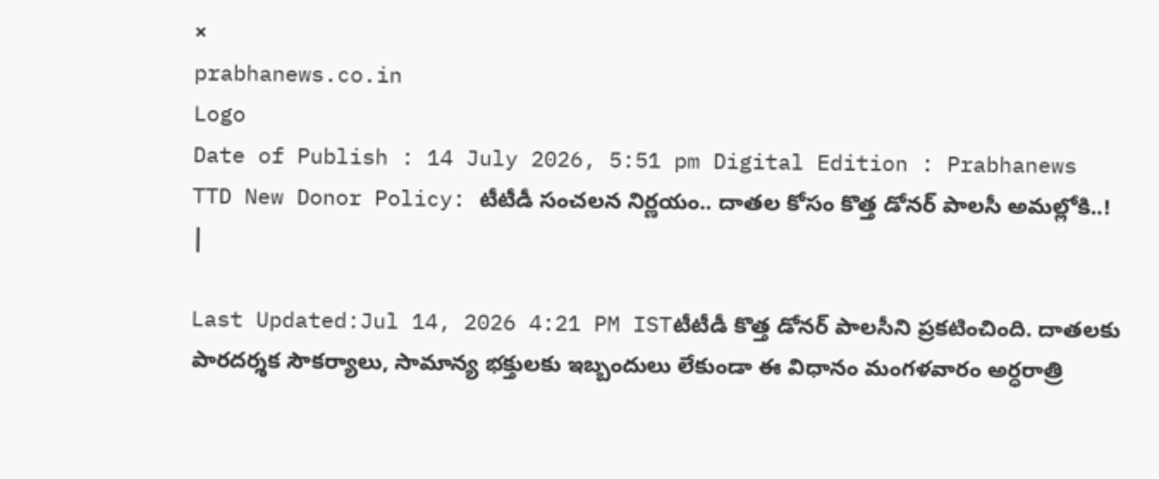×
prabhanews.co.in
Logo
Date of Publish : 14 July 2026, 5:51 pm Digital Edition : Prabhanews
TTD New Donor Policy: టీటీడీ సంచలన నిర్ణయం.. దాతల కోసం కొత్త డోనర్ పాలసీ అమల్లోకి..! |

Last Updated:Jul 14, 2026 4:21 PM ISTటీటీడీ కొత్త డోనర్ పాలసీని ప్రకటించింది. దాతలకు పారదర్శక సౌకర్యాలు, సామాన్య భక్తులకు ఇబ్బందులు లేకుండా ఈ విధానం మంగళవారం అర్ధరాత్రి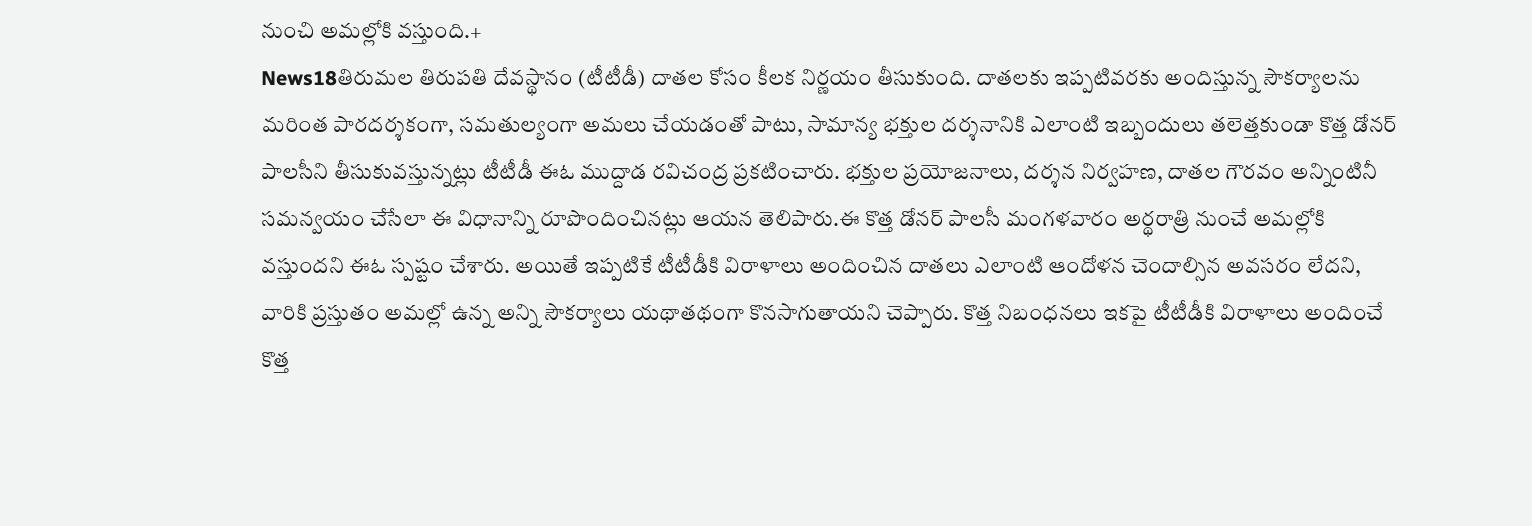నుంచి అమల్లోకి వస్తుంది.+
News18తిరుమల తిరుపతి దేవస్థానం (టీటీడీ) దాతల కోసం కీలక నిర్ణయం తీసుకుంది. దాతలకు ఇప్పటివరకు అందిస్తున్న సౌకర్యాలను మరింత పారదర్శకంగా, సమతుల్యంగా అమలు చేయడంతో పాటు, సామాన్య భక్తుల దర్శనానికి ఎలాంటి ఇబ్బందులు తలెత్తకుండా కొత్త డోనర్ పాలసీని తీసుకువస్తున్నట్లు టీటీడీ ఈఓ ముద్దాడ రవిచంద్ర ప్రకటించారు. భక్తుల ప్రయోజనాలు, దర్శన నిర్వహణ, దాతల గౌరవం అన్నింటినీ సమన్వయం చేసేలా ఈ విధానాన్ని రూపొందించినట్లు ఆయన తెలిపారు.ఈ కొత్త డోనర్ పాలసీ మంగళవారం అర్థరాత్రి నుంచే అమల్లోకి వస్తుందని ఈఓ స్పష్టం చేశారు. అయితే ఇప్పటికే టీటీడీకి విరాళాలు అందించిన దాతలు ఎలాంటి ఆందోళన చెందాల్సిన అవసరం లేదని, వారికి ప్రస్తుతం అమల్లో ఉన్న అన్ని సౌకర్యాలు యథాతథంగా కొనసాగుతాయని చెప్పారు. కొత్త నిబంధనలు ఇకపై టీటీడీకి విరాళాలు అందించే కొత్త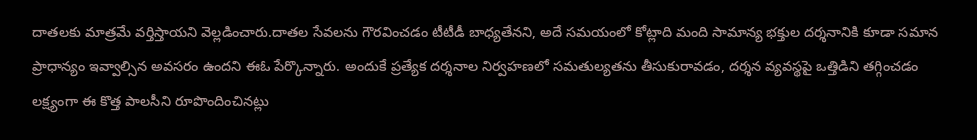దాతలకు మాత్రమే వర్తిస్తాయని వెల్లడించారు.దాతల సేవలను గౌరవించడం టీటీడీ బాధ్యతేనని, అదే సమయంలో కోట్లాది మంది సామాన్య భక్తుల దర్శనానికి కూడా సమాన ప్రాధాన్యం ఇవ్వాల్సిన అవసరం ఉందని ఈఓ పేర్కొన్నారు. అందుకే ప్రత్యేక దర్శనాల నిర్వహణలో సమతుల్యతను తీసుకురావడం, దర్శన వ్యవస్థపై ఒత్తిడిని తగ్గించడం లక్ష్యంగా ఈ కొత్త పాలసీని రూపొందించినట్లు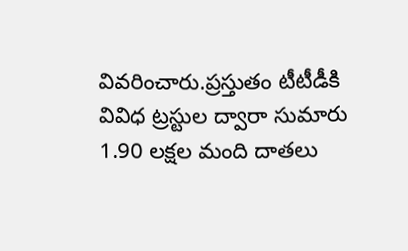వివరించారు.ప్రస్తుతం టీటీడీకి వివిధ ట్రస్టుల ద్వారా సుమారు 1.90 లక్షల మంది దాతలు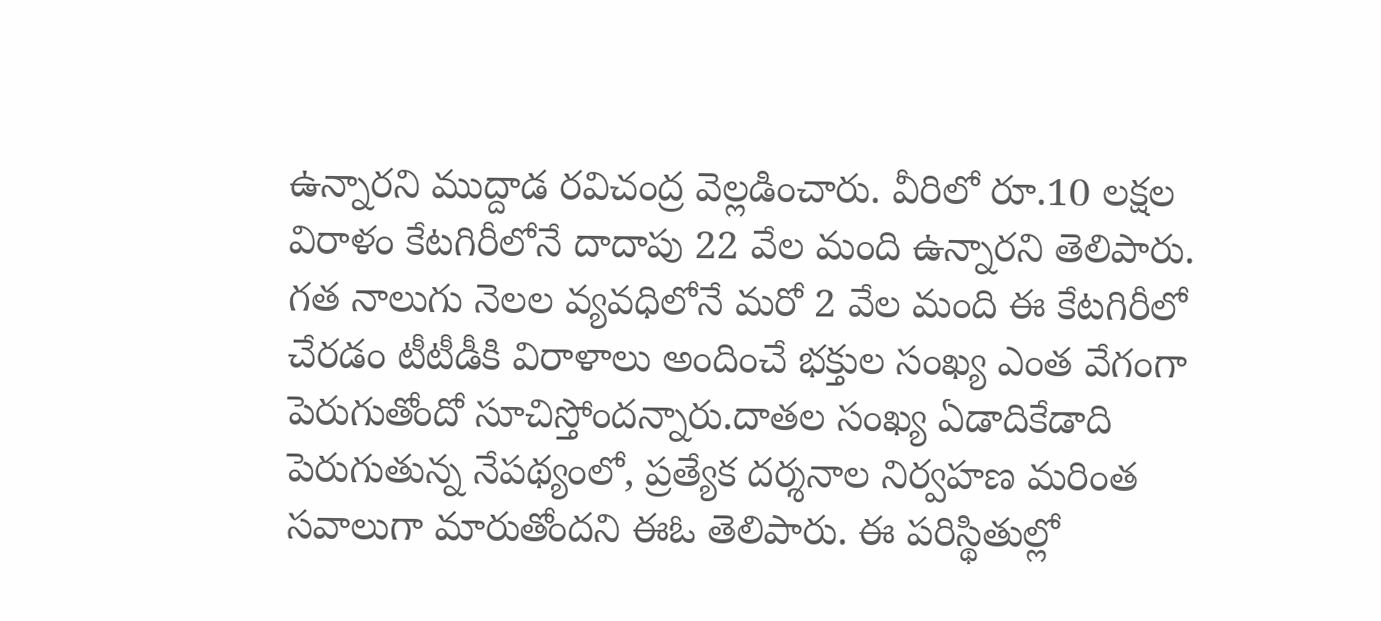ఉన్నారని ముద్దాడ రవిచంద్ర వెల్లడించారు. వీరిలో రూ.10 లక్షల విరాళం కేటగిరీలోనే దాదాపు 22 వేల మంది ఉన్నారని తెలిపారు. గత నాలుగు నెలల వ్యవధిలోనే మరో 2 వేల మంది ఈ కేటగిరీలో చేరడం టీటీడీకి విరాళాలు అందించే భక్తుల సంఖ్య ఎంత వేగంగా పెరుగుతోందో సూచిస్తోందన్నారు.దాతల సంఖ్య ఏడాదికేడాది పెరుగుతున్న నేపథ్యంలో, ప్రత్యేక దర్శనాల నిర్వహణ మరింత సవాలుగా మారుతోందని ఈఓ తెలిపారు. ఈ పరిస్థితుల్లో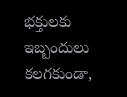భక్తులకు ఇబ్బందులు కలగకుండా,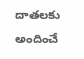దాతలకు అందించే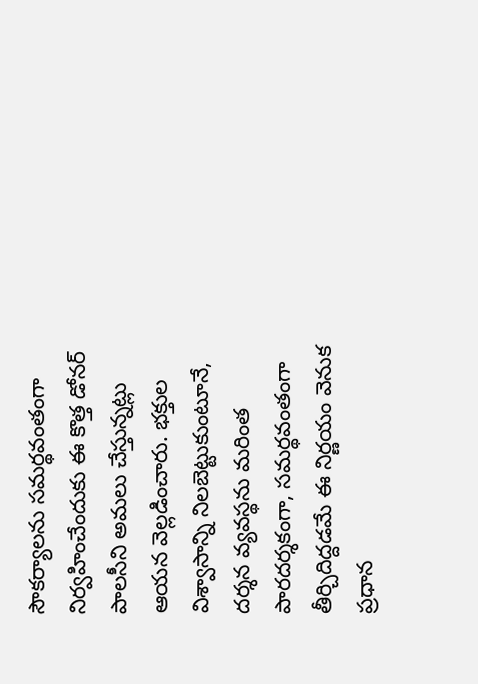సౌకర్యాలను సమర్థవంతంగా నిర్వహించేందుకు ఈ కొత్త డోనర్ పాలసీని అమలు చేస్తున్నట్లు ఆయన వెల్లడించారు. భక్తుల విశ్వాసాన్ని నిలబెట్టుకుంటూనే, దర్శన వ్యవస్థను మరింత పారదర్శకంగా, సమర్థవంతంగా తీర్చిదిద్దడమే ఈ నిర్ణయం వెనుక ప్రధాన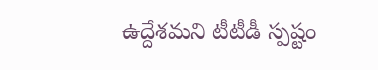ఉద్దేశమని టీటీడీ స్పష్టం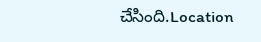చేసింది.Location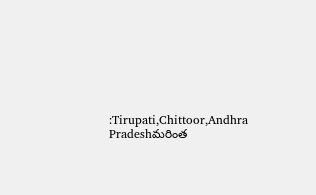:Tirupati,Chittoor,Andhra Pradeshమరింత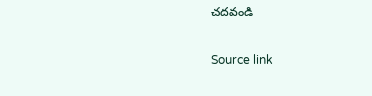చదవండి

Source link